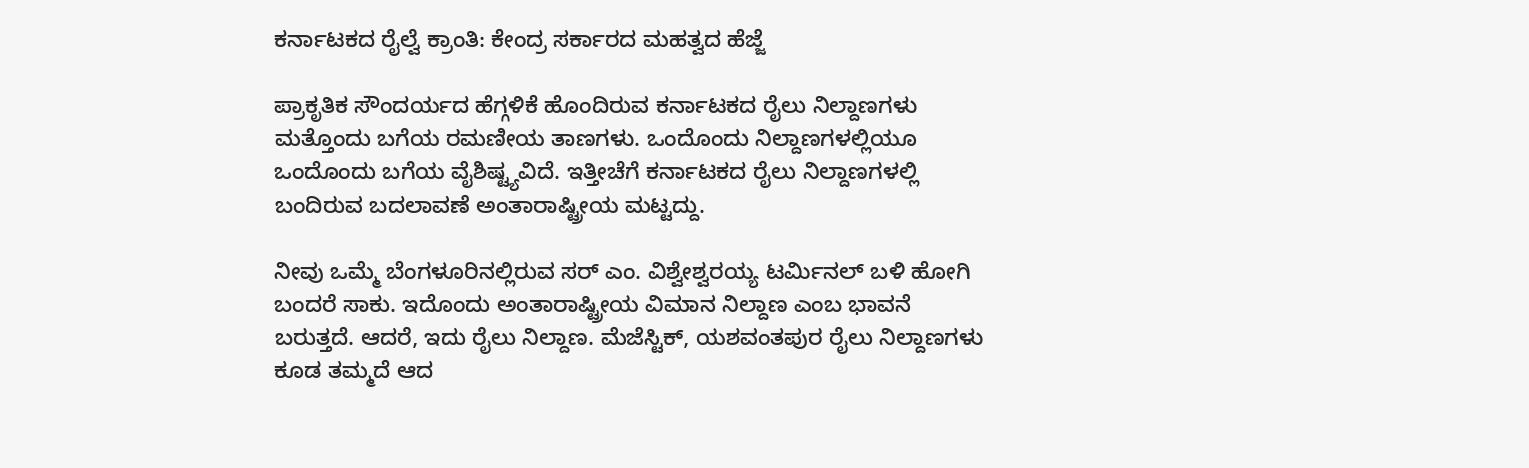ಕರ್ನಾಟಕದ ರೈಲ್ವೆ ಕ್ರಾಂತಿ: ಕೇಂದ್ರ ಸರ್ಕಾರದ ಮಹತ್ವದ ಹೆಜ್ಜೆ

ಪ್ರಾಕೃತಿಕ ಸೌಂದರ್ಯದ ಹೆಗ್ಗಳಿಕೆ ಹೊಂದಿರುವ ಕರ್ನಾಟಕದ ರೈಲು ನಿಲ್ದಾಣಗಳು ಮತ್ತೊಂದು ಬಗೆಯ ರಮಣೀಯ ತಾಣಗಳು. ಒಂದೊಂದು ನಿಲ್ದಾಣಗಳಲ್ಲಿಯೂ ಒಂದೊಂದು ಬಗೆಯ ವೈಶಿಷ್ಟ್ಯವಿದೆ. ಇತ್ತೀಚೆಗೆ ಕರ್ನಾಟಕದ ರೈಲು ನಿಲ್ದಾಣಗಳಲ್ಲಿ ಬಂದಿರುವ ಬದಲಾವಣೆ ಅಂತಾರಾಷ್ಟ್ರೀಯ ಮಟ್ಟದ್ದು.

ನೀವು ಒಮ್ಮೆ ಬೆಂಗಳೂರಿನಲ್ಲಿರುವ ಸರ್ ಎಂ. ವಿಶ್ವೇಶ್ವರಯ್ಯ ಟರ್ಮಿನಲ್ ಬಳಿ ಹೋಗಿ ಬಂದರೆ ಸಾಕು. ಇದೊಂದು ಅಂತಾರಾಷ್ಟ್ರೀಯ ವಿಮಾನ ನಿಲ್ದಾಣ ಎಂಬ ಭಾವನೆ ಬರುತ್ತದೆ. ಆದರೆ, ಇದು ರೈಲು ನಿಲ್ದಾಣ. ಮೆಜೆಸ್ಟಿಕ್, ಯಶವಂತಪುರ ರೈಲು ನಿಲ್ದಾಣಗಳು ಕೂಡ ತಮ್ಮದೆ ಆದ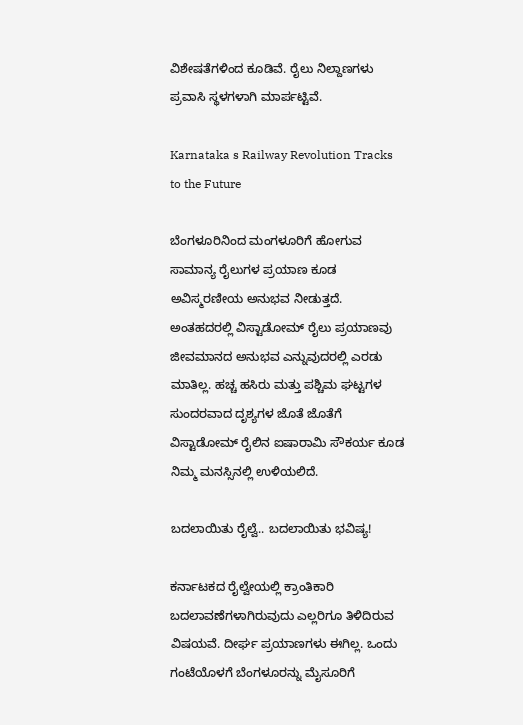ವಿಶೇಷತೆಗಳಿಂದ ಕೂಡಿವೆ. ರೈಲು ನಿಲ್ದಾಣಗಳು ಪ್ರವಾಸಿ ಸ್ಥಳಗಳಾಗಿ ಮಾರ್ಪಟ್ಟಿವೆ.

Karnataka s Railway Revolution Tracks to the Future

ಬೆಂಗಳೂರಿನಿಂದ ಮಂಗಳೂರಿಗೆ ಹೋಗುವ ಸಾಮಾನ್ಯ ರೈಲುಗಳ ಪ್ರಯಾಣ ಕೂಡ ಅವಿಸ್ಮರಣೀಯ ಅನುಭವ ನೀಡುತ್ತದೆ. ಅಂತಹದರಲ್ಲಿ ವಿಸ್ಟಾಡೋಮ್ ರೈಲು ಪ್ರಯಾಣವು ಜೀವಮಾನದ ಅನುಭವ ಎನ್ನುವುದರಲ್ಲಿ ಎರಡು ಮಾತಿಲ್ಲ. ಹಚ್ಚ ಹಸಿರು ಮತ್ತು ಪಶ್ಚಿಮ ಘಟ್ಟಗಳ ಸುಂದರವಾದ ದೃಶ್ಯಗಳ ಜೊತೆ ಜೊತೆಗೆ ವಿಸ್ಟಾಡೋಮ್ ರೈಲಿನ ಐಷಾರಾಮಿ ಸೌಕರ್ಯ ಕೂಡ ನಿಮ್ಮ ಮನಸ್ಸಿನಲ್ಲಿ ಉಳಿಯಲಿದೆ.

ಬದಲಾಯಿತು ರೈಲ್ವೆ.. ಬದಲಾಯಿತು ಭವಿಷ್ಯ!

ಕರ್ನಾಟಕದ ರೈಲ್ವೇಯಲ್ಲಿ ಕ್ರಾಂತಿಕಾರಿ ಬದಲಾವಣೆಗಳಾಗಿರುವುದು ಎಲ್ಲರಿಗೂ ತಿಳಿದಿರುವ ವಿಷಯವೆ. ದೀರ್ಘ ಪ್ರಯಾಣಗಳು ಈಗಿಲ್ಲ. ಒಂದು ಗಂಟೆಯೊಳಗೆ ಬೆಂಗಳೂರನ್ನು ಮೈಸೂರಿಗೆ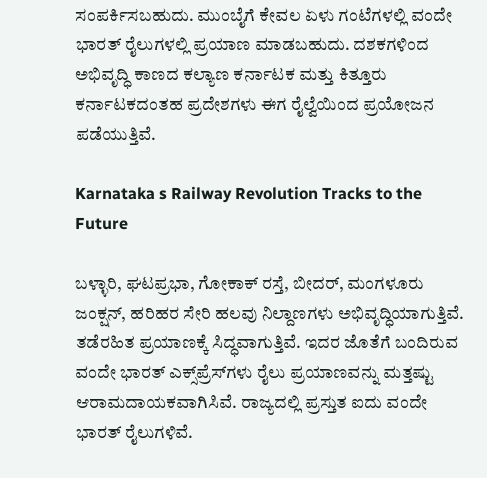ಸಂಪರ್ಕಿಸಬಹುದು. ಮುಂಬೈಗೆ ಕೇವಲ ಏಳು ಗಂಟೆಗಳಲ್ಲಿ ವಂದೇ ಭಾರತ್ ರೈಲುಗಳಲ್ಲಿ ಪ್ರಯಾಣ ಮಾಡಬಹುದು. ದಶಕಗಳಿಂದ ಅಭಿವೃದ್ಧಿ ಕಾಣದ ಕಲ್ಯಾಣ ಕರ್ನಾಟಕ ಮತ್ತು ಕಿತ್ತೂರು ಕರ್ನಾಟಕದಂತಹ ಪ್ರದೇಶಗಳು ಈಗ ರೈಲ್ವೆಯಿಂದ ಪ್ರಯೋಜನ ಪಡೆಯುತ್ತಿವೆ.

Karnataka s Railway Revolution Tracks to the Future

ಬಳ್ಳಾರಿ, ಘಟಪ್ರಭಾ, ಗೋಕಾಕ್ ರಸ್ತೆ, ಬೀದರ್, ಮಂಗಳೂರು ಜಂಕ್ಷನ್, ಹರಿಹರ ಸೇರಿ ಹಲವು ನಿಲ್ದಾಣಗಳು ಅಭಿವೃದ್ಧಿಯಾಗುತ್ತಿವೆ. ತಡೆರಹಿತ ಪ್ರಯಾಣಕ್ಕೆ ಸಿದ್ಧವಾಗುತ್ತಿವೆ. ಇದರ ಜೊತೆಗೆ ಬಂದಿರುವ ವಂದೇ ಭಾರತ್ ಎಕ್ಸ್‌ಪ್ರೆಸ್‌ಗಳು ರೈಲು ಪ್ರಯಾಣವನ್ನು ಮತ್ತಷ್ಟು ಆರಾಮದಾಯಕವಾಗಿಸಿವೆ. ರಾಜ್ಯದಲ್ಲಿ ಪ್ರಸ್ತುತ ಐದು ವಂದೇ ಭಾರತ್ ರೈಲುಗಳಿವೆ.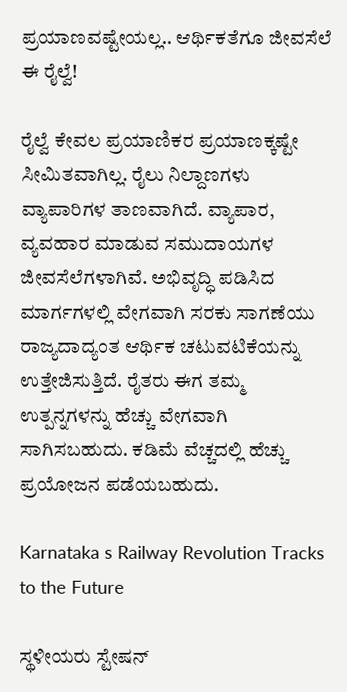ಪ್ರಯಾಣವಷ್ಟೇಯಲ್ಲ.. ಆರ್ಥಿಕತೆಗೂ ಜೀವಸೆಲೆ ಈ ರೈಲ್ವೆ!

ರೈಲ್ವೆ ಕೇವಲ ಪ್ರಯಾಣಿಕರ ಪ್ರಯಾಣಕ್ಕಷ್ಟೇ ಸೀಮಿತವಾಗಿಲ್ಲ. ರೈಲು ನಿಲ್ದಾಣಗಳು ವ್ಯಾಪಾರಿಗಳ ತಾಣವಾಗಿದೆ. ವ್ಯಾಪಾರ, ವ್ಯವಹಾರ ಮಾಡುವ ಸಮುದಾಯಗಳ ಜೀವಸೆಲೆಗಳಾಗಿವೆ. ಅಭಿವೃದ್ಧಿ ಪಡಿಸಿದ ಮಾರ್ಗಗಳಲ್ಲಿ ವೇಗವಾಗಿ ಸರಕು ಸಾಗಣೆಯು ರಾಜ್ಯದಾದ್ಯಂತ ಆರ್ಥಿಕ ಚಟುವಟಿಕೆಯನ್ನು ಉತ್ತೇಜಿಸುತ್ತಿದೆ. ರೈತರು ಈಗ ತಮ್ಮ ಉತ್ಪನ್ನಗಳನ್ನು ಹೆಚ್ಚು ವೇಗವಾಗಿ ಸಾಗಿಸಬಹುದು. ಕಡಿಮೆ ವೆಚ್ಚದಲ್ಲಿ ಹೆಚ್ಚು ಪ್ರಯೋಜನ ಪಡೆಯಬಹುದು.

Karnataka s Railway Revolution Tracks to the Future

ಸ್ಥಳೀಯರು ಸ್ಟೇಷನ್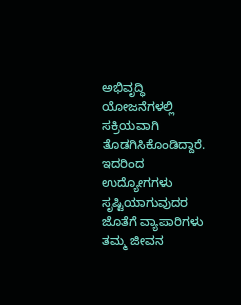ಅಭಿವೃದ್ಧಿ ಯೋಜನೆಗಳಲ್ಲಿ ಸಕ್ರಿಯವಾಗಿ ತೊಡಗಿಸಿಕೊಂಡಿದ್ದಾರೆ. ಇದರಿಂದ ಉದ್ಯೋಗಗಳು ಸೃಷ್ಟಿಯಾಗುವುದರ ಜೊತೆಗೆ ವ್ಯಾಪಾರಿಗಳು ತಮ್ಮ ಜೀವನ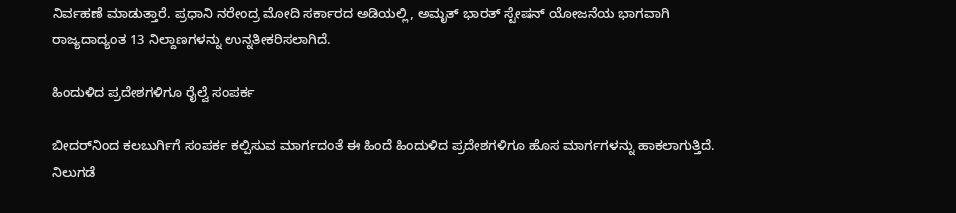ನಿರ್ವಹಣೆ ಮಾಡುತ್ತಾರೆ. ಪ್ರಧಾನಿ ನರೇಂದ್ರ ಮೋದಿ ಸರ್ಕಾರದ ಅಡಿಯಲ್ಲಿ, ಅಮೃತ್ ಭಾರತ್ ಸ್ಟೇಷನ್ ಯೋಜನೆಯ ಭಾಗವಾಗಿ ರಾಜ್ಯದಾದ್ಯಂತ 13 ನಿಲ್ದಾಣಗಳನ್ನು ಉನ್ನತೀಕರಿಸಲಾಗಿದೆ.

ಹಿಂದುಳಿದ ಪ್ರದೇಶಗಳಿಗೂ ರೈಲ್ವೆ ಸಂಪರ್ಕ

ಬೀದರ್‌ನಿಂದ ಕಲಬುರ್ಗಿಗೆ ಸಂಪರ್ಕ ಕಲ್ಪಿಸುವ ಮಾರ್ಗದಂತೆ ಈ ಹಿಂದೆ ಹಿಂದುಳಿದ ಪ್ರದೇಶಗಳಿಗೂ ಹೊಸ ಮಾರ್ಗಗಳನ್ನು ಹಾಕಲಾಗುತ್ತಿದೆ. ನಿಲುಗಡೆ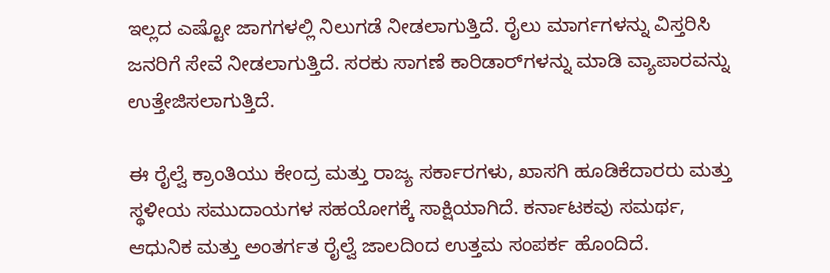ಇಲ್ಲದ ಎಷ್ಟೋ ಜಾಗಗಳಲ್ಲಿ ನಿಲುಗಡೆ ನೀಡಲಾಗುತ್ತಿದೆ. ರೈಲು ಮಾರ್ಗಗಳನ್ನು ವಿಸ್ತರಿಸಿ ಜನರಿಗೆ ಸೇವೆ ನೀಡಲಾಗುತ್ತಿದೆ. ಸರಕು ಸಾಗಣೆ ಕಾರಿಡಾರ್‌ಗಳನ್ನು ಮಾಡಿ ವ್ಯಾಪಾರವನ್ನು ಉತ್ತೇಜಿಸಲಾಗುತ್ತಿದೆ.

ಈ ರೈಲ್ವೆ ಕ್ರಾಂತಿಯು ಕೇಂದ್ರ ಮತ್ತು ರಾಜ್ಯ ಸರ್ಕಾರಗಳು, ಖಾಸಗಿ ಹೂಡಿಕೆದಾರರು ಮತ್ತು ಸ್ಥಳೀಯ ಸಮುದಾಯಗಳ ಸಹಯೋಗಕ್ಕೆ ಸಾಕ್ಷಿಯಾಗಿದೆ. ಕರ್ನಾಟಕವು ಸಮರ್ಥ, ಆಧುನಿಕ ಮತ್ತು ಅಂತರ್ಗತ ರೈಲ್ವೆ ಜಾಲದಿಂದ ಉತ್ತಮ ಸಂಪರ್ಕ ಹೊಂದಿದೆ.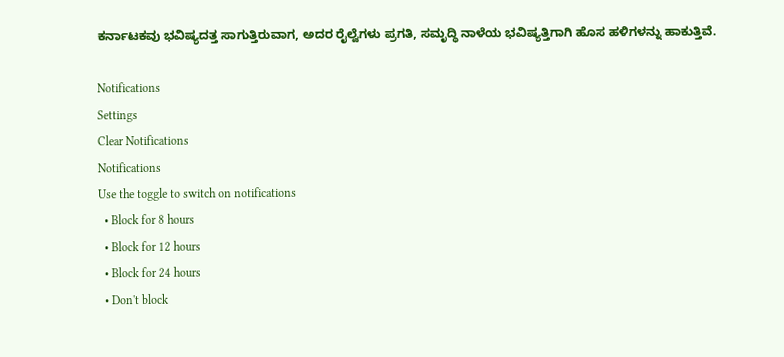ಕರ್ನಾಟಕವು ಭವಿಷ್ಯದತ್ತ ಸಾಗುತ್ತಿರುವಾಗ, ಅದರ ರೈಲ್ವೆಗಳು ಪ್ರಗತಿ, ಸಮೃದ್ಧಿ ನಾಳೆಯ ಭವಿಷ್ಯತ್ತಿಗಾಗಿ ಹೊಸ ಹಳಿಗಳನ್ನು ಹಾಕುತ್ತಿವೆ.

Notifications
Settings
Clear Notifications
Notifications
Use the toggle to switch on notifications
  • Block for 8 hours
  • Block for 12 hours
  • Block for 24 hours
  • Don't block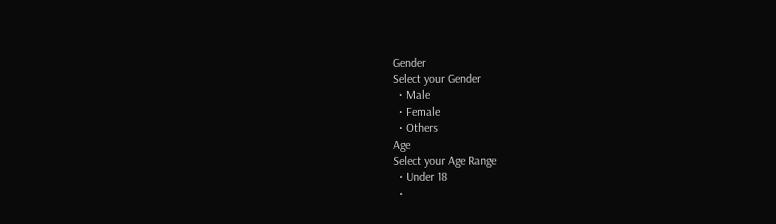Gender
Select your Gender
  • Male
  • Female
  • Others
Age
Select your Age Range
  • Under 18
  •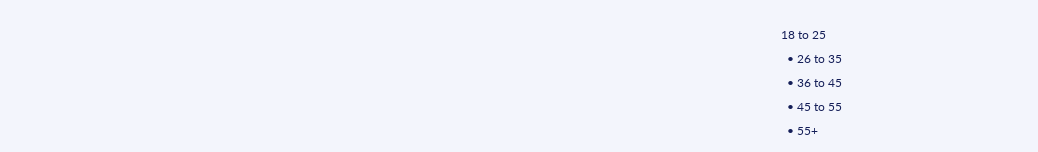18 to 25
  • 26 to 35
  • 36 to 45
  • 45 to 55
  • 55+